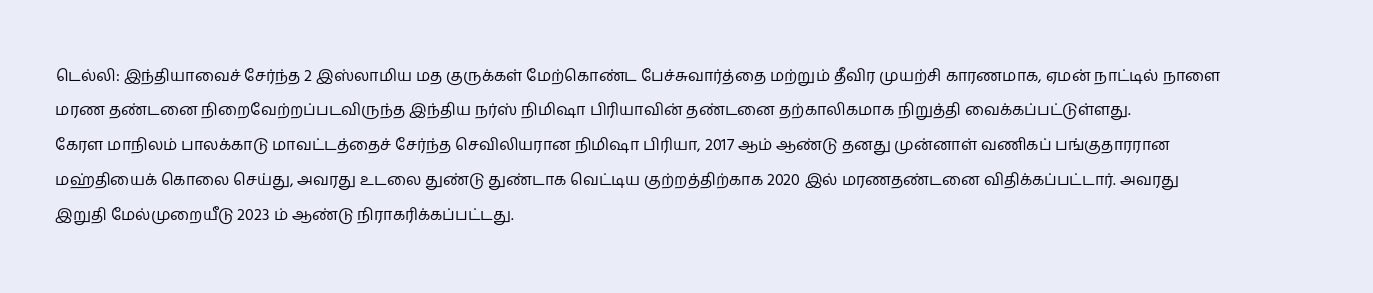டெல்லி: இந்தியாவைச் சேர்ந்த 2 இஸ்லாமிய மத குருக்கள் மேற்கொண்ட பேச்சுவார்த்தை மற்றும் தீவிர முயற்சி காரணமாக, ஏமன் நாட்டில் நாளை மரண தண்டனை நிறைவேற்றப்படவிருந்த இந்திய நர்ஸ் நிமிஷா பிரியாவின் தண்டனை தற்காலிகமாக நிறுத்தி வைக்கப்பட்டுள்ளது.
கேரள மாநிலம் பாலக்காடு மாவட்டத்தைச் சேர்ந்த செவிலியரான நிமிஷா பிரியா, 2017 ஆம் ஆண்டு தனது முன்னாள் வணிகப் பங்குதாரரான மஹ்தியைக் கொலை செய்து, அவரது உடலை துண்டு துண்டாக வெட்டிய குற்றத்திற்காக 2020 இல் மரணதண்டனை விதிக்கப்பட்டார். அவரது இறுதி மேல்முறையீடு 2023 ம் ஆண்டு நிராகரிக்கப்பட்டது.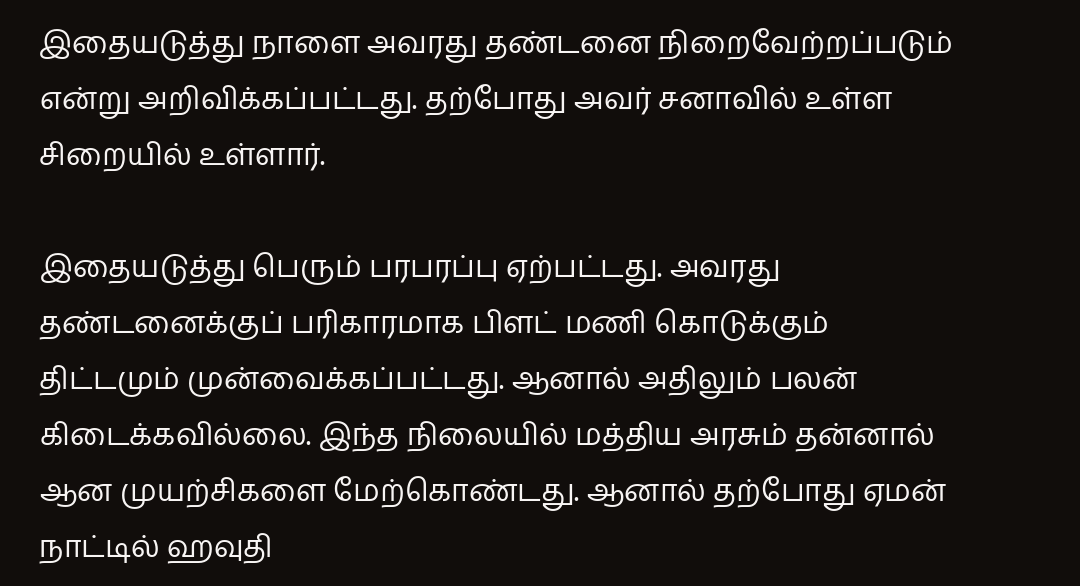இதையடுத்து நாளை அவரது தண்டனை நிறைவேற்றப்படும் என்று அறிவிக்கப்பட்டது. தற்போது அவர் சனாவில் உள்ள சிறையில் உள்ளார்.

இதையடுத்து பெரும் பரபரப்பு ஏற்பட்டது. அவரது தண்டனைக்குப் பரிகாரமாக பிளட் மணி கொடுக்கும் திட்டமும் முன்வைக்கப்பட்டது. ஆனால் அதிலும் பலன் கிடைக்கவில்லை. இந்த நிலையில் மத்திய அரசும் தன்னால் ஆன முயற்சிகளை மேற்கொண்டது. ஆனால் தற்போது ஏமன் நாட்டில் ஹவுதி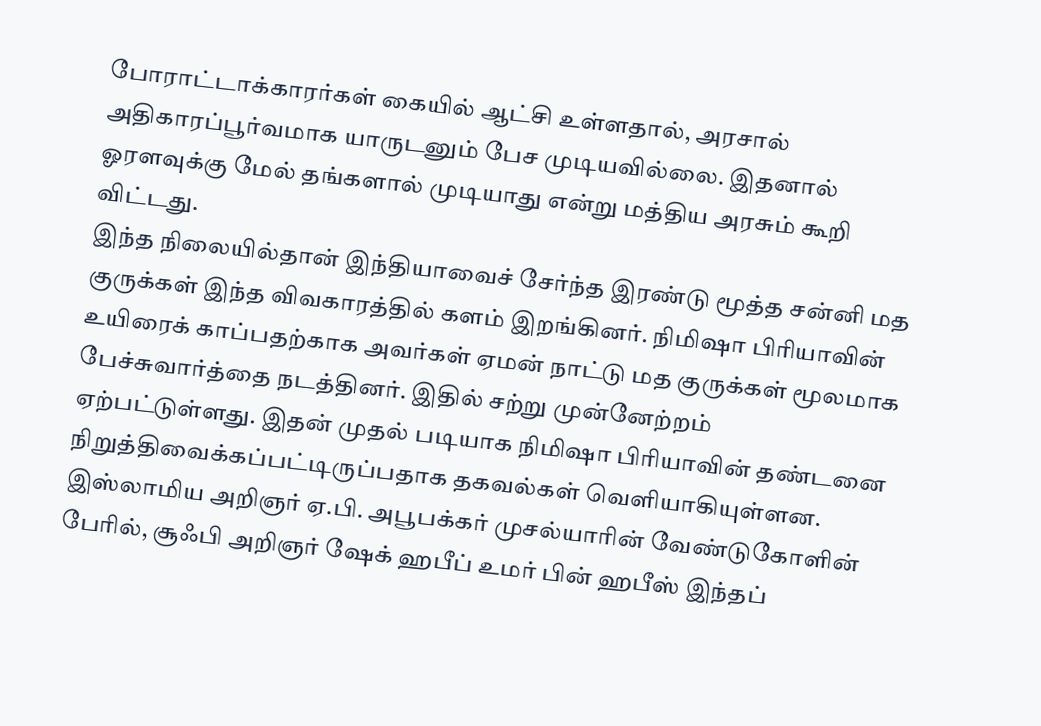போராட்டாக்காரர்கள் கையில் ஆட்சி உள்ளதால், அரசால் அதிகாரப்பூர்வமாக யாருடனும் பேச முடியவில்லை. இதனால் ஓரளவுக்கு மேல் தங்களால் முடியாது என்று மத்திய அரசும் கூறி விட்டது.
இந்த நிலையில்தான் இந்தியாவைச் சேர்ந்த இரண்டு மூத்த சன்னி மத குருக்கள் இந்த விவகாரத்தில் களம் இறங்கினர். நிமிஷா பிரியாவின் உயிரைக் காப்பதற்காக அவர்கள் ஏமன் நாட்டு மத குருக்கள் மூலமாக பேச்சுவார்த்தை நடத்தினர். இதில் சற்று முன்னேற்றம் ஏற்பட்டுள்ளது. இதன் முதல் படியாக நிமிஷா பிரியாவின் தண்டனை நிறுத்திவைக்கப்பட்டிருப்பதாக தகவல்கள் வெளியாகியுள்ளன.
இஸ்லாமிய அறிஞர் ஏ.பி. அபூபக்கர் முசல்யாரின் வேண்டுகோளின் பேரில், சூஃபி அறிஞர் ஷேக் ஹபீப் உமர் பின் ஹபீஸ் இந்தப்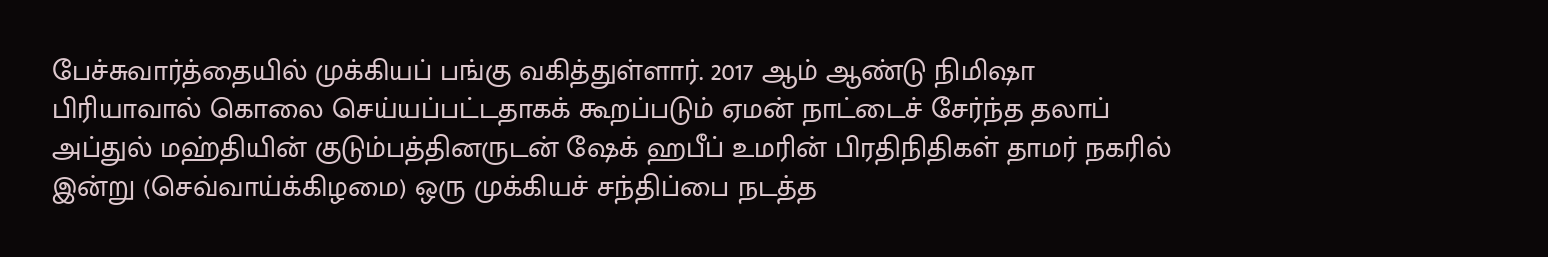பேச்சுவார்த்தையில் முக்கியப் பங்கு வகித்துள்ளார். 2017 ஆம் ஆண்டு நிமிஷா பிரியாவால் கொலை செய்யப்பட்டதாகக் கூறப்படும் ஏமன் நாட்டைச் சேர்ந்த தலாப் அப்துல் மஹ்தியின் குடும்பத்தினருடன் ஷேக் ஹபீப் உமரின் பிரதிநிதிகள் தாமர் நகரில் இன்று (செவ்வாய்க்கிழமை) ஒரு முக்கியச் சந்திப்பை நடத்த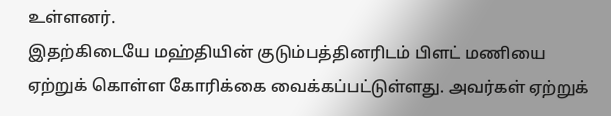உள்ளனர்.
இதற்கிடையே மஹ்தியின் குடும்பத்தினரிடம் பிளட் மணியை ஏற்றுக் கொள்ள கோரிக்கை வைக்கப்பட்டுள்ளது. அவர்கள் ஏற்றுக்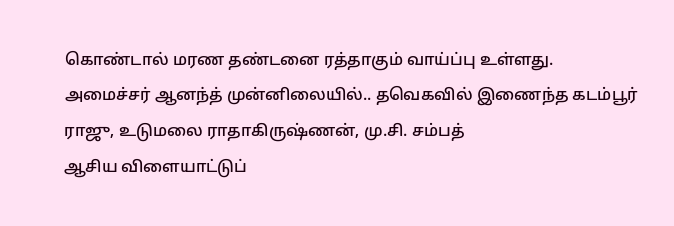கொண்டால் மரண தண்டனை ரத்தாகும் வாய்ப்பு உள்ளது.
அமைச்சர் ஆனந்த் முன்னிலையில்.. தவெகவில் இணைந்த கடம்பூர் ராஜு, உடுமலை ராதாகிருஷ்ணன், மு.சி. சம்பத்
ஆசிய விளையாட்டுப்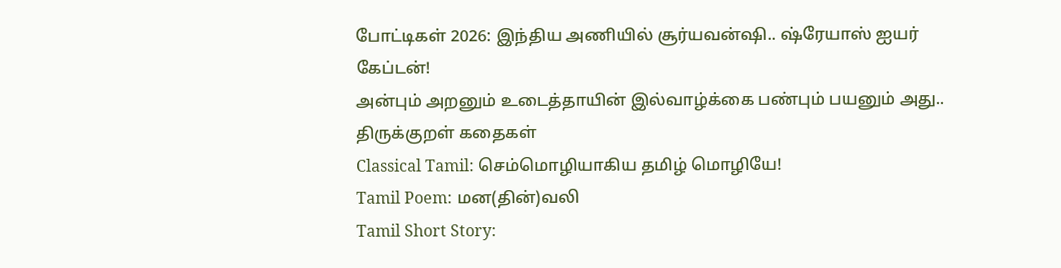போட்டிகள் 2026: இந்திய அணியில் சூர்யவன்ஷி.. ஷ்ரேயாஸ் ஐயர் கேப்டன்!
அன்பும் அறனும் உடைத்தாயின் இல்வாழ்க்கை பண்பும் பயனும் அது.. திருக்குறள் கதைகள்
Classical Tamil: செம்மொழியாகிய தமிழ் மொழியே!
Tamil Poem: மன(தின்)வலி
Tamil Short Story: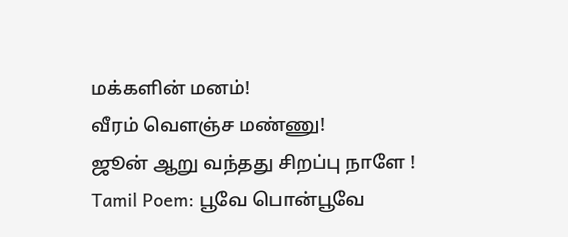மக்களின் மனம்!
வீரம் வெளஞ்ச மண்ணு!
ஜூன் ஆறு வந்தது சிறப்பு நாளே !
Tamil Poem: பூவே பொன்பூவே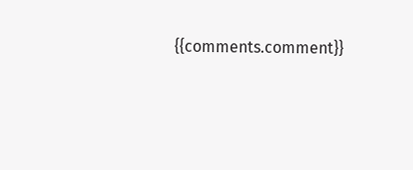{{comments.comment}}